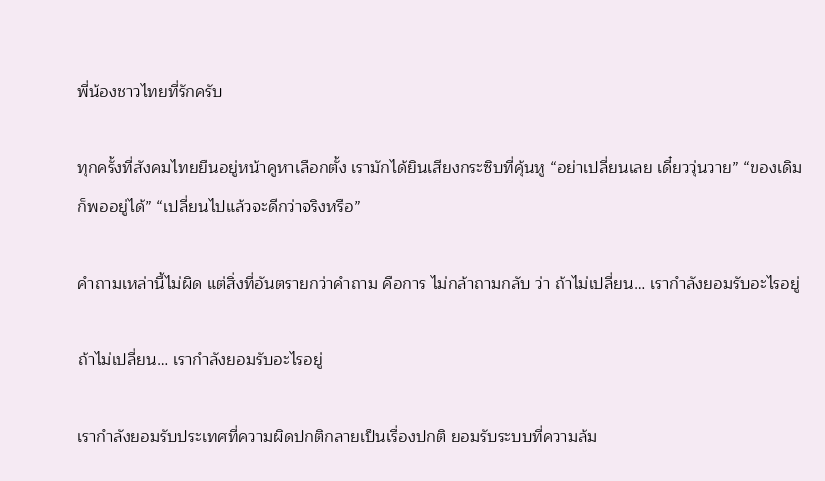พี่น้องชาวไทยที่รักครับ

ทุกครั้งที่สังคมไทยยืนอยู่หน้าคูหาเลือกตั้ง เรามักได้ยินเสียงกระซิบที่คุ้นหู “อย่าเปลี่ยนเลย เดี๋ยววุ่นวาย” “ของเดิมก็พออยู่ได้” “เปลี่ยนไปแล้วจะดีกว่าจริงหรือ”

คำถามเหล่านี้ไม่ผิด แต่สิ่งที่อันตรายกว่าคำถาม คือการ ไม่กล้าถามกลับ ว่า ถ้าไม่เปลี่ยน… เรากำลังยอมรับอะไรอยู่

ถ้าไม่เปลี่ยน… เรากำลังยอมรับอะไรอยู่

เรากำลังยอมรับประเทศที่ความผิดปกติกลายเป็นเรื่องปกติ ยอมรับระบบที่ความล้ม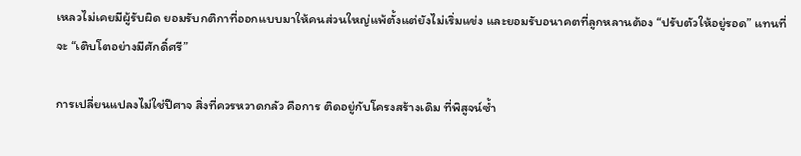เหลวไม่เคยมีผู้รับผิด ยอมรับกติกาที่ออกแบบมาให้คนส่วนใหญ่แพ้ตั้งแต่ยังไม่เริ่มแข่ง และยอมรับอนาคตที่ลูกหลานต้อง “ปรับตัวให้อยู่รอด” แทนที่จะ “เติบโตอย่างมีศักดิ์ศรี”

การเปลี่ยนแปลงไม่ใช่ปีศาจ สิ่งที่ควรหวาดกลัว คือการ ติดอยู่กับโครงสร้างเดิม ที่พิสูจน์ซ้ำ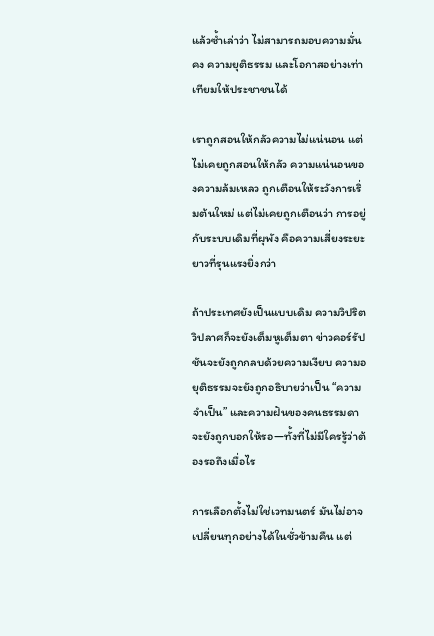แล้วซ้ำเล่าว่า ไม่สามารถมอบความมั่นคง ความยุติธรรม และโอกาสอย่างเท่าเทียมให้ประชาชนได้

เราถูกสอนให้กลัวความไม่แน่นอน แต่ไม่เคยถูกสอนให้กลัว ความแน่นอนของความล้มเหลว ถูกเตือนให้ระวังการเริ่มต้นใหม่ แต่ไม่เคยถูกเตือนว่า การอยู่กับระบบเดิมที่ผุพัง คือความเสี่ยงระยะยาวที่รุนแรงยิ่งกว่า

ถ้าประเทศยังเป็นแบบเดิม ความวิปริตวิปลาศก็จะยังเต็มหูเต็มตา ข่าวคอร์รัปชันจะยังถูกกลบด้วยความเงียบ ความอยุติธรรมจะยังถูกอธิบายว่าเป็น “ความจำเป็น” และความฝันของคนธรรมดาจะยังถูกบอกให้รอ—ทั้งที่ไม่มีใครรู้ว่าต้องรอถึงเมื่อไร

การเลือกตั้งไม่ใช่เวทมนตร์ มันไม่อาจเปลี่ยนทุกอย่างได้ในชั่วข้ามคืน แต่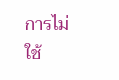การไม่ใช้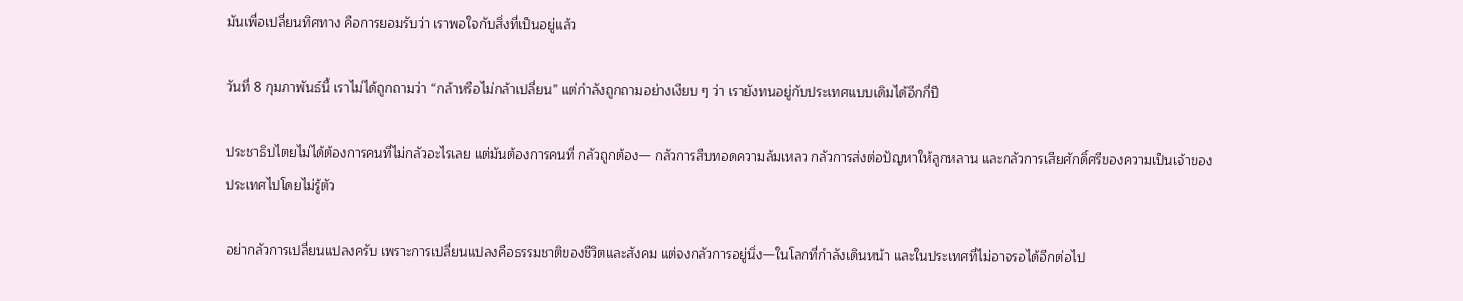มันเพื่อเปลี่ยนทิศทาง คือการยอมรับว่า เราพอใจกับสิ่งที่เป็นอยู่แล้ว

วันที่ 8 กุมภาพันธ์นี้ เราไม่ได้ถูกถามว่า “กล้าหรือไม่กล้าเปลี่ยน” แต่กำลังถูกถามอย่างเงียบ ๆ ว่า เรายังทนอยู่กับประเทศแบบเดิมได้อีกกี่ปี

ประชาธิปไตยไม่ได้ต้องการคนที่ไม่กลัวอะไรเลย แต่มันต้องการคนที่ กลัวถูกต้อง— กลัวการสืบทอดความล้มเหลว กลัวการส่งต่อปัญหาให้ลูกหลาน และกลัวการเสียศักดิ์ศรีของความเป็นเจ้าของประเทศไปโดยไม่รู้ตัว

อย่ากลัวการเปลี่ยนแปลงครับ เพราะการเปลี่ยนแปลงคือธรรมชาติของชีวิตและสังคม แต่จงกลัวการอยู่นิ่ง—ในโลกที่กำลังเดินหน้า และในประเทศที่ไม่อาจรอได้อีกต่อไป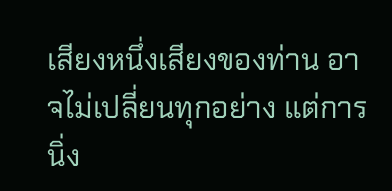เสียงหนึ่งเสียงของท่าน อาจไม่เปลี่ยนทุกอย่าง แต่การนิ่ง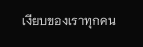เงียบของเราทุกคน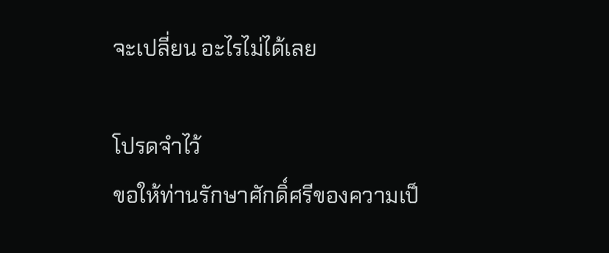จะเปลี่ยน อะไรไม่ได้เลย

โปรดจำไว้
ขอให้ท่านรักษาศักดิ์ศรีของความเป็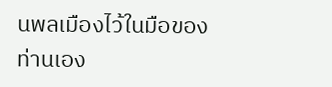นพลเมืองไว้ในมือของท่านเอง